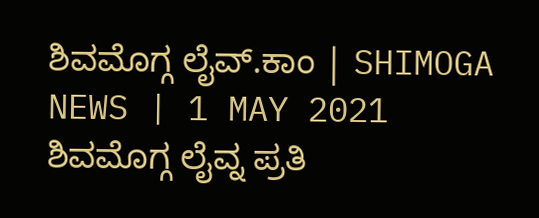ಶಿವಮೊಗ್ಗ ಲೈವ್.ಕಾಂ | SHIMOGA NEWS | 1 MAY 2021
ಶಿವಮೊಗ್ಗ ಲೈವ್ನ ಪ್ರತಿ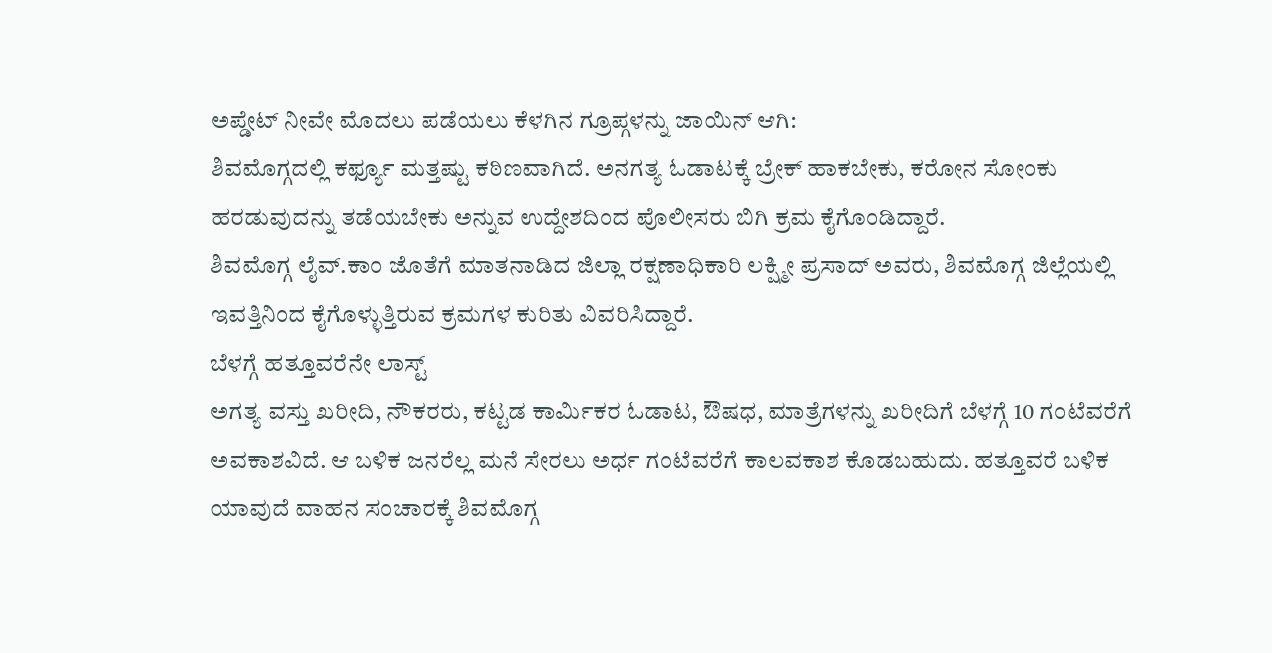ಅಪ್ಡೇಟ್ ನೀವೇ ಮೊದಲು ಪಡೆಯಲು ಕೆಳಗಿನ ಗ್ರೂಪ್ಗಳನ್ನು ಜಾಯಿನ್ ಆಗಿ:
ಶಿವಮೊಗ್ಗದಲ್ಲಿ ಕರ್ಫ್ಯೂ ಮತ್ತಷ್ಟು ಕಠಿಣವಾಗಿದೆ. ಅನಗತ್ಯ ಓಡಾಟಕ್ಕೆ ಬ್ರೇಕ್ ಹಾಕಬೇಕು, ಕರೋನ ಸೋಂಕು ಹರಡುವುದನ್ನು ತಡೆಯಬೇಕು ಅನ್ನುವ ಉದ್ದೇಶದಿಂದ ಪೊಲೀಸರು ಬಿಗಿ ಕ್ರಮ ಕೈಗೊಂಡಿದ್ದಾರೆ.
ಶಿವಮೊಗ್ಗ ಲೈವ್.ಕಾಂ ಜೊತೆಗೆ ಮಾತನಾಡಿದ ಜಿಲ್ಲಾ ರಕ್ಷಣಾಧಿಕಾರಿ ಲಕ್ಷ್ಮೀ ಪ್ರಸಾದ್ ಅವರು, ಶಿವಮೊಗ್ಗ ಜಿಲ್ಲೆಯಲ್ಲಿ ಇವತ್ತಿನಿಂದ ಕೈಗೊಳ್ಳುತ್ತಿರುವ ಕ್ರಮಗಳ ಕುರಿತು ವಿವರಿಸಿದ್ದಾರೆ.
ಬೆಳಗ್ಗೆ ಹತ್ತೂವರೆನೇ ಲಾಸ್ಟ್
ಅಗತ್ಯ ವಸ್ತು ಖರೀದಿ, ನೌಕರರು, ಕಟ್ಟಡ ಕಾರ್ಮಿಕರ ಓಡಾಟ, ಔಷಧ, ಮಾತ್ರೆಗಳನ್ನು ಖರೀದಿಗೆ ಬೆಳಗ್ಗೆ 10 ಗಂಟೆವರೆಗೆ ಅವಕಾಶವಿದೆ. ಆ ಬಳಿಕ ಜನರೆಲ್ಲ ಮನೆ ಸೇರಲು ಅರ್ಧ ಗಂಟೆವರೆಗೆ ಕಾಲವಕಾಶ ಕೊಡಬಹುದು. ಹತ್ತೂವರೆ ಬಳಿಕ ಯಾವುದೆ ವಾಹನ ಸಂಚಾರಕ್ಕೆ ಶಿವಮೊಗ್ಗ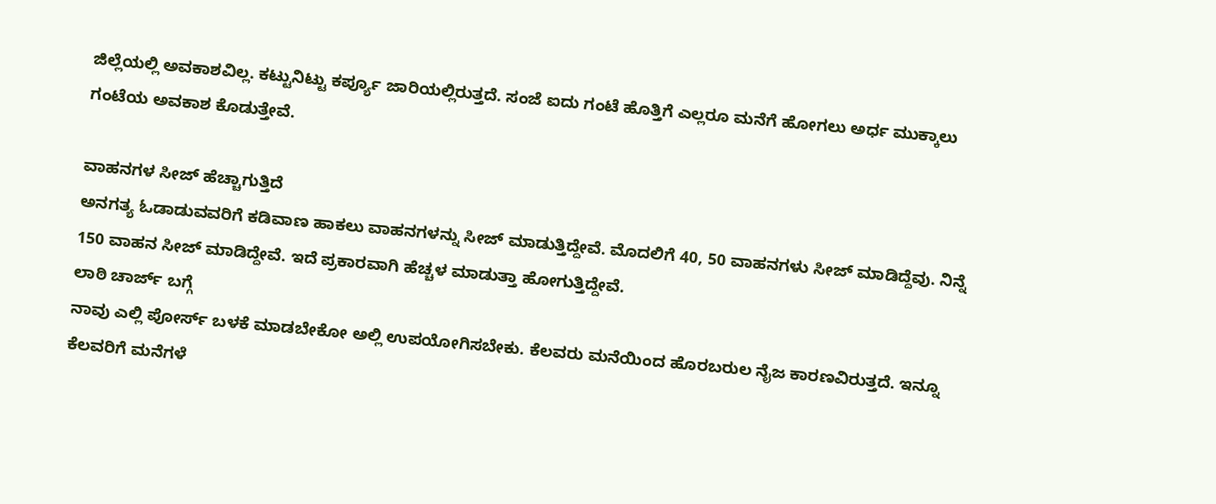ಜಿಲ್ಲೆಯಲ್ಲಿ ಅವಕಾಶವಿಲ್ಲ. ಕಟ್ಟುನಿಟ್ಟು ಕರ್ಪ್ಯೂ ಜಾರಿಯಲ್ಲಿರುತ್ತದೆ. ಸಂಜೆ ಐದು ಗಂಟೆ ಹೊತ್ತಿಗೆ ಎಲ್ಲರೂ ಮನೆಗೆ ಹೋಗಲು ಅರ್ಧ ಮುಕ್ಕಾಲು ಗಂಟೆಯ ಅವಕಾಶ ಕೊಡುತ್ತೇವೆ.

ವಾಹನಗಳ ಸೀಜ್ ಹೆಚ್ಚಾಗುತ್ತಿದೆ
ಅನಗತ್ಯ ಓಡಾಡುವವರಿಗೆ ಕಡಿವಾಣ ಹಾಕಲು ವಾಹನಗಳನ್ನು ಸೀಜ್ ಮಾಡುತ್ತಿದ್ದೇವೆ. ಮೊದಲಿಗೆ 40, 50 ವಾಹನಗಳು ಸೀಜ್ ಮಾಡಿದ್ದೆವು. ನಿನ್ನೆ 150 ವಾಹನ ಸೀಜ್ ಮಾಡಿದ್ದೇವೆ. ಇದೆ ಪ್ರಕಾರವಾಗಿ ಹೆಚ್ಚಳ ಮಾಡುತ್ತಾ ಹೋಗುತ್ತಿದ್ದೇವೆ.
ಲಾಠಿ ಚಾರ್ಜ್ ಬಗ್ಗೆ
ನಾವು ಎಲ್ಲಿ ಪೋರ್ಸ್ ಬಳಕೆ ಮಾಡಬೇಕೋ ಅಲ್ಲಿ ಉಪಯೋಗಿಸಬೇಕು. ಕೆಲವರು ಮನೆಯಿಂದ ಹೊರಬರುಲ ನೈಜ ಕಾರಣವಿರುತ್ತದೆ. ಇನ್ನೂ ಕೆಲವರಿಗೆ ಮನೆಗಳೆ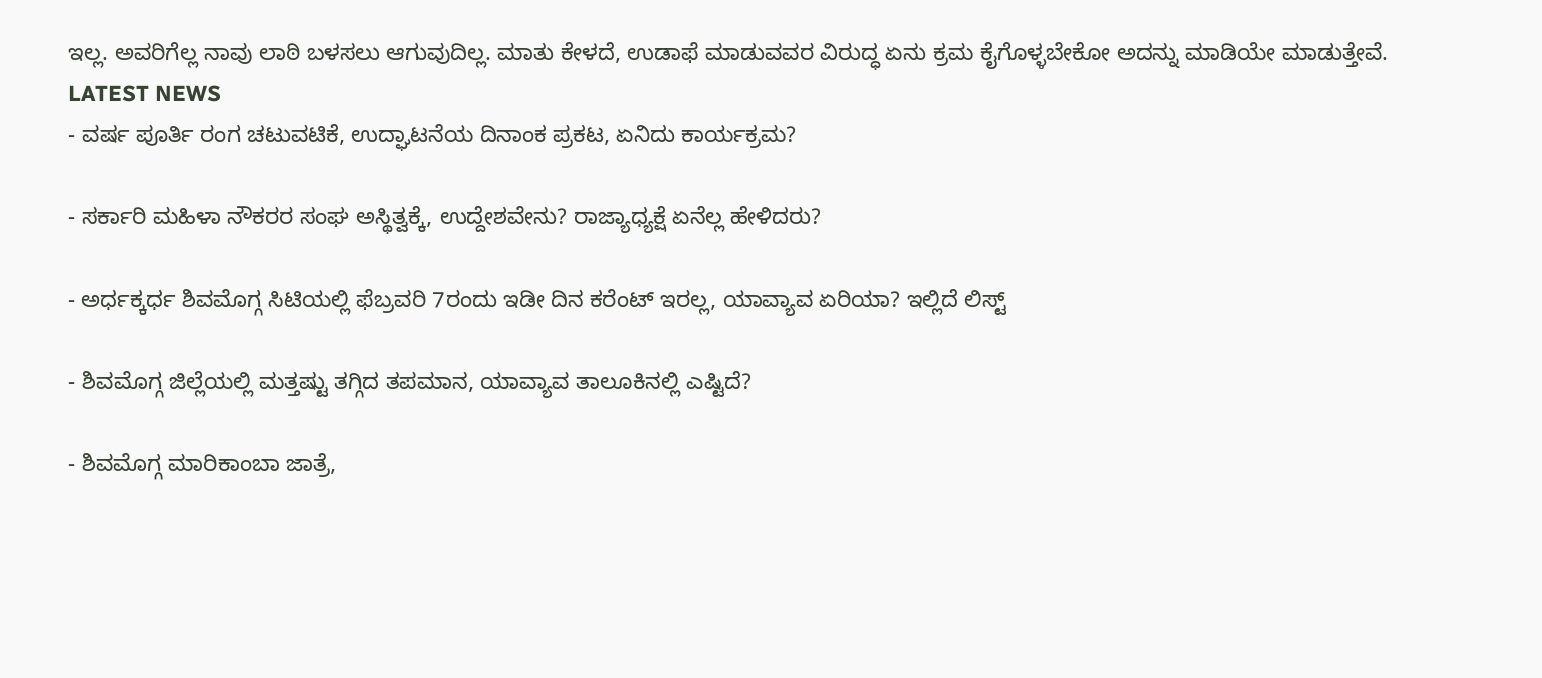ಇಲ್ಲ. ಅವರಿಗೆಲ್ಲ ನಾವು ಲಾಠಿ ಬಳಸಲು ಆಗುವುದಿಲ್ಲ. ಮಾತು ಕೇಳದೆ, ಉಡಾಫೆ ಮಾಡುವವರ ವಿರುದ್ಧ ಏನು ಕ್ರಮ ಕೈಗೊಳ್ಳಬೇಕೋ ಅದನ್ನು ಮಾಡಿಯೇ ಮಾಡುತ್ತೇವೆ.
LATEST NEWS
- ವರ್ಷ ಪೂರ್ತಿ ರಂಗ ಚಟುವಟಿಕೆ, ಉದ್ಘಾಟನೆಯ ದಿನಾಂಕ ಪ್ರಕಟ, ಏನಿದು ಕಾರ್ಯಕ್ರಮ?

- ಸರ್ಕಾರಿ ಮಹಿಳಾ ನೌಕರರ ಸಂಘ ಅಸ್ಥಿತ್ವಕ್ಕೆ, ಉದ್ದೇಶವೇನು? ರಾಜ್ಯಾಧ್ಯಕ್ಷೆ ಏನೆಲ್ಲ ಹೇಳಿದರು?

- ಅರ್ಧಕ್ಕರ್ಧ ಶಿವಮೊಗ್ಗ ಸಿಟಿಯಲ್ಲಿ ಫೆಬ್ರವರಿ 7ರಂದು ಇಡೀ ದಿನ ಕರೆಂಟ್ ಇರಲ್ಲ, ಯಾವ್ಯಾವ ಏರಿಯಾ? ಇಲ್ಲಿದೆ ಲಿಸ್ಟ್

- ಶಿವಮೊಗ್ಗ ಜಿಲ್ಲೆಯಲ್ಲಿ ಮತ್ತಷ್ಟು ತಗ್ಗಿದ ತಪಮಾನ, ಯಾವ್ಯಾವ ತಾಲೂಕಿನಲ್ಲಿ ಎಷ್ಟಿದೆ?

- ಶಿವಮೊಗ್ಗ ಮಾರಿಕಾಂಬಾ ಜಾತ್ರೆ,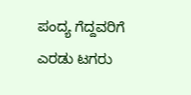ಪಂದ್ಯ ಗೆದ್ದವರಿಗೆ ಎರಡು ಟಗರು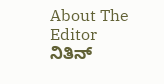About The Editor
ನಿತಿನ್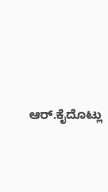ಆರ್.ಕೈದೊಟ್ಲು